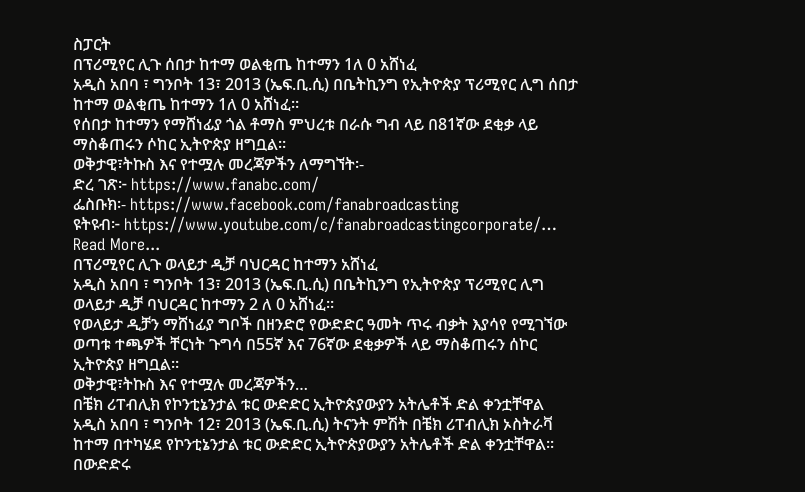ስፓርት
በፕሪሚየር ሊጉ ሰበታ ከተማ ወልቂጤ ከተማን 1ለ 0 አሸነፈ
አዲስ አበባ ፣ ግንቦት 13፣ 2013 (ኤፍ.ቢ.ሲ) በቤትኪንግ የኢትዮጵያ ፕሪሚየር ሊግ ሰበታ ከተማ ወልቂጤ ከተማን 1ለ 0 አሸነፈ።
የሰበታ ከተማን የማሸነፊያ ጎል ቶማስ ምህረቱ በራሱ ግብ ላይ በ81ኛው ደቂቃ ላይ ማስቆጠሩን ሶከር ኢትዮጵያ ዘግቧል።
ወቅታዊ፣ትኩስ እና የተሟሉ መረጃዎችን ለማግኘት፡-
ድረ ገጽ፦ https://www.fanabc.com/
ፌስቡክ፡- https://www.facebook.com/fanabroadcasting
ዩትዩብ፦ https://www.youtube.com/c/fanabroadcastingcorporate/…
Read More...
በፕሪሚየር ሊጉ ወላይታ ዲቻ ባህርዳር ከተማን አሸነፈ
አዲስ አበባ ፣ ግንቦት 13፣ 2013 (ኤፍ.ቢ.ሲ) በቤትኪንግ የኢትዮጵያ ፕሪሚየር ሊግ ወላይታ ዲቻ ባህርዳር ከተማን 2 ለ 0 አሸነፈ።
የወላይታ ዲቻን ማሸነፊያ ግቦች በዘንድሮ የውድድር ዓመት ጥሩ ብቃት እያሳየ የሚገኘው ወጣቱ ተጫዎች ቸርነት ጉግሳ በ55ኛ እና 76ኛው ደቂቃዎች ላይ ማስቆጠሩን ሰኮር ኢትዮጵያ ዘግቧል።
ወቅታዊ፣ትኩስ እና የተሟሉ መረጃዎችን…
በቼክ ሪፐብሊክ የኮንቲኔንታል ቱር ውድድር ኢትዮጵያውያን አትሌቶች ድል ቀንቷቸዋል
አዲስ አበባ ፣ ግንቦት 12፣ 2013 (ኤፍ.ቢ.ሲ) ትናንት ምሽት በቼክ ሪፐብሊክ ኦስትራቫ ከተማ በተካሄደ የኮንቲኔንታል ቱር ውድድር ኢትዮጵያውያን አትሌቶች ድል ቀንቷቸዋል፡፡
በውድድሩ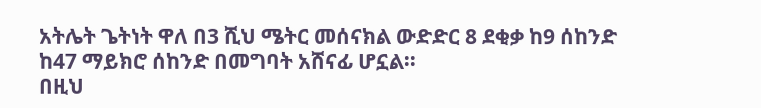አትሌት ጌትነት ዋለ በ3 ሺህ ሜትር መሰናክል ውድድር 8 ደቂቃ ከ9 ሰከንድ ከ47 ማይክሮ ሰከንድ በመግባት አሸናፊ ሆኗል፡፡
በዚህ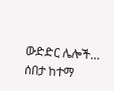ውድድር ሌሎች…
ሰበታ ከተማ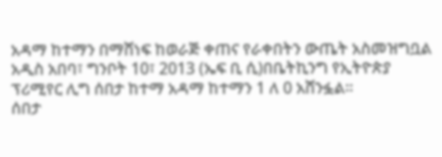አዳማ ከተማን በማሸነፍ ከወራጅ ቀጠና የራቀበትን ውጤት አስመዝግቧል
አዲስ አበባ፣ ግንቦት 10፣ 2013 (ኤፍ ቢ ሲ)በቤትኪንግ የኢትዮጵያ ፕሪሚየር ሊግ ሰበታ ከተማ አዳማ ከተማን 1 ለ 0 አሸንፏል።
ሰበታ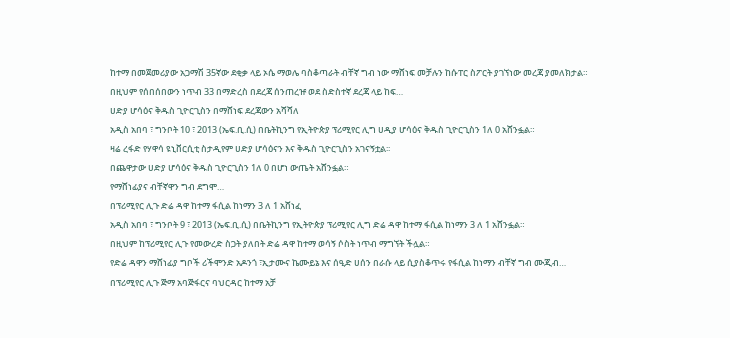ከተማ በመጀመሪያው አጋማሽ 35ኛው ደቂቃ ላይ ኦሴ ማወሌ ባስቆጣራት ብቸኛ ግብ ነው ማሸነፍ መቻሉን ከሱፐር ስፖርት ያገኘነው መረጃ ያመለክታል።
በዚህም የሰበሰበውን ነጥብ 33 በማድረስ በደረጃ ሰንጠረዡ ወደ ስድስተኛ ደረጃ ላይ ከፍ…
ሀድያ ሆሳዕና ቅዱስ ጊዮርጊስን በማሸነፍ ደረጃውን አሻሻለ
አዲስ አበባ ፣ ግንቦት 10 ፣ 2013 (ኤፍ.ቢ.ሲ) በቤትኪንግ የኢትዮጵያ ፕሪሚየር ሊግ ሀዲያ ሆሳዕና ቅዱስ ጊዮርጊስን 1ለ 0 አሸንፏል።
ዛሬ ረፋድ የሃዋሳ ዩኒቨርሲቲ ስታዲየም ሀድያ ሆሳዕናን እና ቅዱስ ጊዮርጊስን አገናኝቷል፡፡
በጨዋታው ሀድያ ሆሳዕና ቅዱስ ጊዮርጊስን 1ለ 0 በሆነ ውጤት አሸንፏል።
የማሸነፊያና ብቸኛዋን ግብ ደግሞ…
በፕሪሚየር ሊጉ ድሬ ዳዋ ከተማ ፋሲል ከነማን 3 ለ 1 አሸነፈ
አዲስ አበባ ፣ ግንቦት 9 ፣ 2013 (ኤፍ.ቢ.ሲ) በቤትኪንግ የኢትዮጵያ ፕሪሚየር ሊግ ድሬ ዳዋ ከተማ ፋሲል ከነማን 3 ለ 1 አሸንፏል።
በዚህም ከፕሪሚየር ሊጉ የመውረድ ስጋት ያለበት ድሬ ዳዋ ከተማ ወሳኝ ሶስት ነጥብ ማግኘት ችሏል።
የድሬ ዳዋን ማሸነፊያ ግቦች ሪችሞንድ አዶንጎ ፣ኢታሙና ኬሙይኔ እና ሰዒድ ሀሰን በራሱ ላይ ሲያስቆጥሩ የፋሲል ከነማን ብቸኛ ግብ ሙጂብ…
በፕሪሚየር ሊጉ ጅማ አባጅፋርና ባህርዳር ከተማ አቻ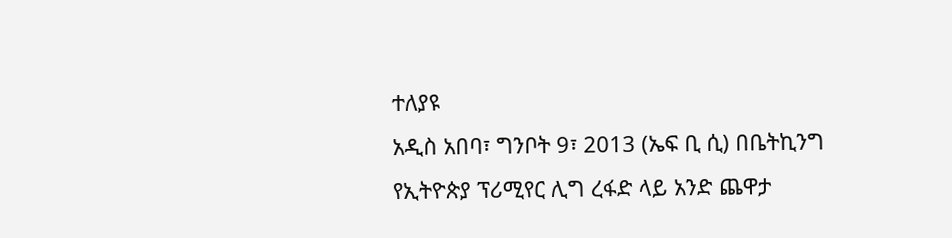ተለያዩ
አዲስ አበባ፣ ግንቦት 9፣ 2013 (ኤፍ ቢ ሲ) በቤትኪንግ የኢትዮጵያ ፕሪሚየር ሊግ ረፋድ ላይ አንድ ጨዋታ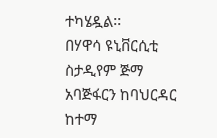ተካሄዷል፡፡
በሃዋሳ ዩኒቨርሲቲ ስታዲየም ጅማ አባጅፋርን ከባህርዳር ከተማ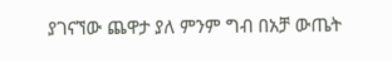ያገናኘው ጨዋታ ያለ ምንም ግብ በአቻ ውጤት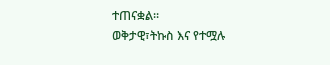ተጠናቋል፡፡
ወቅታዊ፣ትኩስ እና የተሟሉ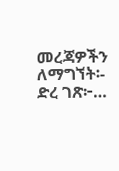መረጃዎችን ለማግኘት፡-
ድረ ገጽ፦…